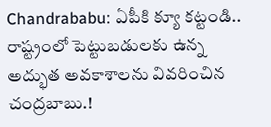Chandrababu: ఏపీకి క్యూ కట్టండి.. రాష్ట్రంలో పెట్టుబడులకు ఉన్న అద్భుత అవకాశాలను వివరించిన చంద్రబాబు.!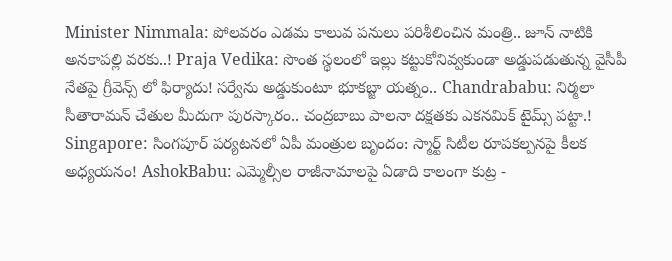Minister Nimmala: పోలవరం ఎడమ కాలువ పనులు పరిశీలించిన మంత్రి.. జూన్ నాటికి అనకాపల్లి వరకు..! Praja Vedika: సొంత స్థలంలో ఇల్లు కట్టుకోనివ్వకుండా అడ్డుపడుతున్న వైసీపీ నేతపై గ్రీవెన్స్ లో ఫిర్యాదు! సర్వేను అడ్డుకుంటూ భూకబ్జా యత్నం.. Chandrababu: నిర్మలా సీతారామన్ చేతుల మీదుగా పురస్కారం.. చంద్రబాబు పాలనా దక్షతకు ఎకనమిక్ టైమ్స్ పట్టా.! Singapore: సింగపూర్ పర్యటనలో ఏపీ మంత్రుల బృందం: స్మార్ట్ సిటీల రూపకల్పనపై కీలక అధ్యయనం! AshokBabu: ఎమ్మెల్సీల రాజీనామాలపై ఏడాది కాలంగా కుట్ర -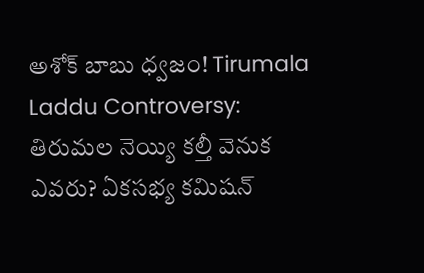అశోక్ బాబు ధ్వజం! Tirumala Laddu Controversy: తిరుమల నెయ్యి కల్తీ వెనుక ఎవరు? ఏకసభ్య కమిషన్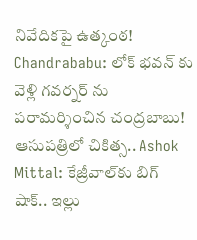నివేదికపై ఉత్కంఠ! Chandrababu: లోక్ భవన్ కు వెళ్లి గవర్నర్ ను పరామర్శించిన చంద్రబాబు! ఆసుపత్రిలో చికిత్స.. Ashok Mittal: కేజ్రీవాల్‌కు బిగ్ షాక్.. ఇల్లు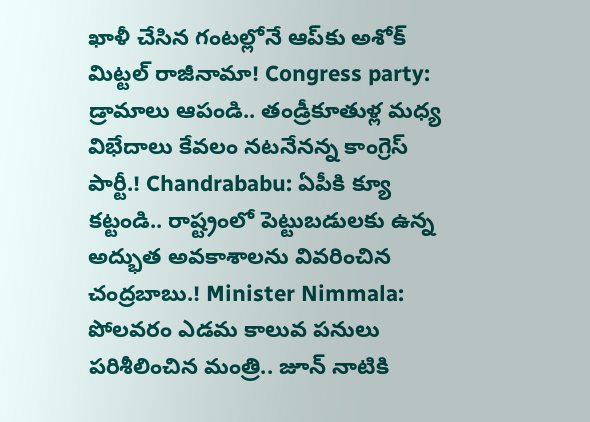ఖాళీ చేసిన గంటల్లోనే ఆప్‌కు అశోక్ మిట్టల్ రాజీనామా! Congress party: డ్రామాలు ఆపండి.. తండ్రీకూతుళ్ల మధ్య విభేదాలు కేవలం నటనేనన్న కాంగ్రెస్ పార్టీ.! Chandrababu: ఏపీకి క్యూ కట్టండి.. రాష్ట్రంలో పెట్టుబడులకు ఉన్న అద్భుత అవకాశాలను వివరించిన చంద్రబాబు.! Minister Nimmala: పోలవరం ఎడమ కాలువ పనులు పరిశీలించిన మంత్రి.. జూన్ నాటికి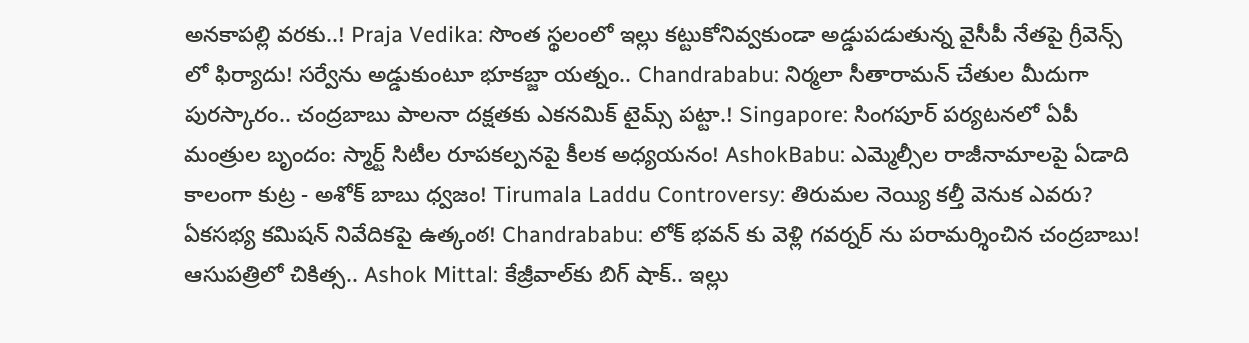అనకాపల్లి వరకు..! Praja Vedika: సొంత స్థలంలో ఇల్లు కట్టుకోనివ్వకుండా అడ్డుపడుతున్న వైసీపీ నేతపై గ్రీవెన్స్ లో ఫిర్యాదు! సర్వేను అడ్డుకుంటూ భూకబ్జా యత్నం.. Chandrababu: నిర్మలా సీతారామన్ చేతుల మీదుగా పురస్కారం.. చంద్రబాబు పాలనా దక్షతకు ఎకనమిక్ టైమ్స్ పట్టా.! Singapore: సింగపూర్ పర్యటనలో ఏపీ మంత్రుల బృందం: స్మార్ట్ సిటీల రూపకల్పనపై కీలక అధ్యయనం! AshokBabu: ఎమ్మెల్సీల రాజీనామాలపై ఏడాది కాలంగా కుట్ర - అశోక్ బాబు ధ్వజం! Tirumala Laddu Controversy: తిరుమల నెయ్యి కల్తీ వెనుక ఎవరు? ఏకసభ్య కమిషన్ నివేదికపై ఉత్కంఠ! Chandrababu: లోక్ భవన్ కు వెళ్లి గవర్నర్ ను పరామర్శించిన చంద్రబాబు! ఆసుపత్రిలో చికిత్స.. Ashok Mittal: కేజ్రీవాల్‌కు బిగ్ షాక్.. ఇల్లు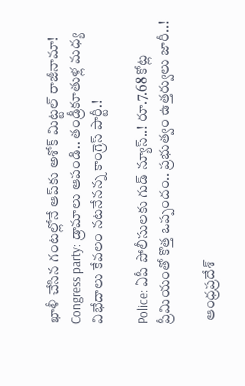ఖాళీ చేసిన గంటల్లోనే ఆప్‌కు అశోక్ మిట్టల్ రాజీనామా! Congress party: డ్రామాలు ఆపండి.. తండ్రీకూతుళ్ల మధ్య విభేదాలు కేవలం నటనేనన్న కాంగ్రెస్ పార్టీ.!

Police: ఏపీ పోలీసులకు గుడ్ న్యూస్..! రూ.7.68 కోట్ల ప్రీమియంతో కొత్త ఒప్పందం.. ప్రభుత్వం ఉత్తర్వులు జారీ..!

 ఆంధ్రప్రదేశ్‌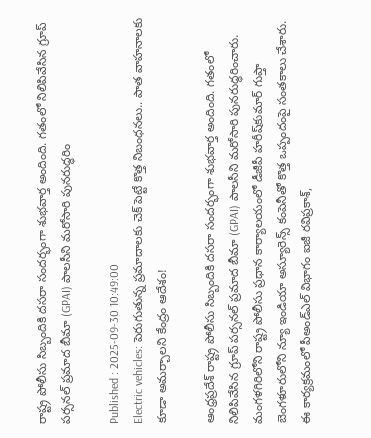రాష్ట్ర పోలీసు సిబ్బందికి దసరా సందర్భంగా శుభవార్త అందింది. గతంలో నిలిపివేసిన గ్రూప్‌ పర్సనల్‌ ప్రమాద బీమా (GPAI) పాలసీని మరోసారి పునరుద్ధరిం

Published : 2025-09-30 10:49:00
Electric vehicles: పెరుగుతున్న ప్రమాదాలకు చెక్ పెట్టే కొత్త నిబంధనలు.. పాత వాహనాలకు కూడా అమర్చాలని కేంద్రం ఆదేశం!

ఆంధ్రప్రదేశ్‌ రాష్ట్ర పోలీసు సిబ్బందికి దసరా సందర్భంగా శుభవార్త అందింది. గతంలో నిలిపివేసిన గ్రూప్‌ పర్సనల్‌ ప్రమాద బీమా (GPAI) పాలసీని మరోసారి పునరుద్ధరించారు. మంగళగిరిలోని రాష్ట్ర పోలీసు ప్రధాన కార్యాలయంలో డీజీపీ హరీష్‌కుమార్‌ గుప్తా బెంగళూరులోని న్యూ ఇండియా అస్యూరెన్స్‌ కంపెనీతో కొత్త ఒప్పందంపై సంతకాలు చేశారు. ఈ కార్యక్రమంలో పీఅండ్‌ఎల్‌ విభాగం ఐజీ రవిప్రకాశ్,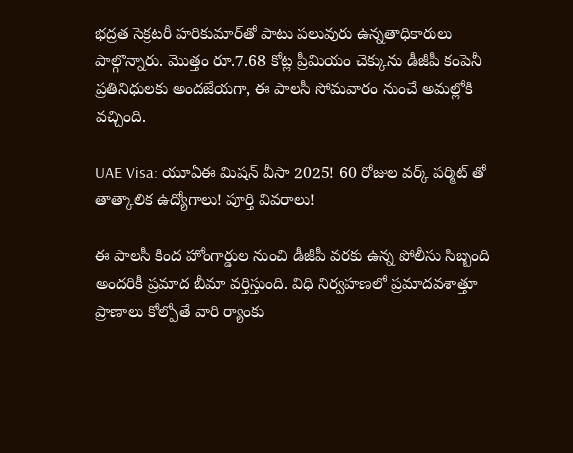భద్రత సెక్రటరీ హరికుమార్‌తో పాటు పలువురు ఉన్నతాధికారులు పాల్గొన్నారు. మొత్తం రూ.7.68 కోట్ల ప్రీమియం చెక్కును డీజీపీ కంపెనీ ప్రతినిధులకు అందజేయగా, ఈ పాలసీ సోమవారం నుంచే అమల్లోకి వచ్చింది.

UAE Visa: యూఏఈ మిషన్ వీసా 2025! 60 రోజుల వర్క్ పర్మిట్ తో తాత్కాలిక ఉద్యోగాలు! పూర్తి వివరాలు!

ఈ పాలసీ కింద హోంగార్డుల నుంచి డీజీపీ వరకు ఉన్న పోలీసు సిబ్బంది అందరికీ ప్రమాద బీమా వర్తిస్తుంది. విధి నిర్వహణలో ప్రమాదవశాత్తూ ప్రాణాలు కోల్పోతే వారి ర్యాంకు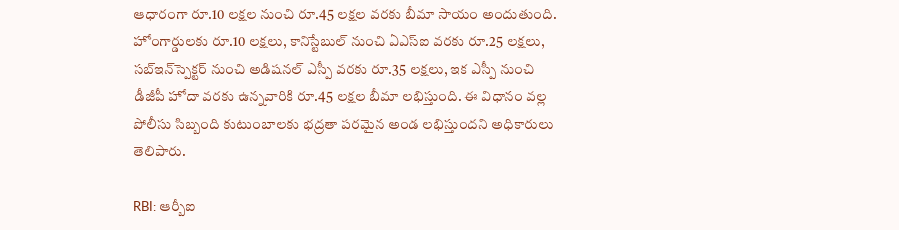ఆధారంగా రూ.10 లక్షల నుంచి రూ.45 లక్షల వరకు బీమా సాయం అందుతుంది. హోంగార్డులకు రూ.10 లక్షలు, కానిస్టేబుల్‌ నుంచి ఏఎస్‌ఐ వరకు రూ.25 లక్షలు, సబ్‌ఇన్‌స్పెక్టర్‌ నుంచి అడిషనల్ ఎస్పీ వరకు రూ.35 లక్షలు, ఇక ఎస్పీ నుంచి డీజీపీ హోదా వరకు ఉన్నవారికి రూ.45 లక్షల బీమా లభిస్తుంది. ఈ విధానం వల్ల పోలీసు సిబ్బంది కుటుంబాలకు భద్రతా పరమైన అండ లభిస్తుందని అధికారులు తెలిపారు.

RBI: ఆర్బీఐ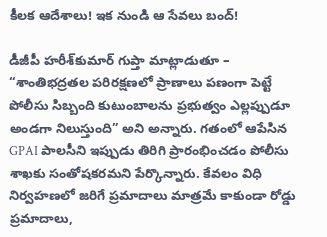కీలక ఆదేశాలు! ఇక నుండి ఆ సేవలు బంద్!

డీజీపీ హరీశ్‌కుమార్‌ గుప్తా మాట్లాడుతూ – “శాంతిభద్రతల పరిరక్షణలో ప్రాణాలు పణంగా పెట్టే పోలీసు సిబ్బంది కుటుంబాలను ప్రభుత్వం ఎల్లప్పుడూ అండగా నిలుస్తుంది” అని అన్నారు. గతంలో ఆపేసిన GPAI పాలసీని ఇప్పుడు తిరిగి ప్రారంభించడం పోలీసు శాఖకు సంతోషకరమని పేర్కొన్నారు. కేవలం విధి నిర్వహణలో జరిగే ప్రమాదాలు మాత్రమే కాకుండా రోడ్డు ప్రమాదాలు,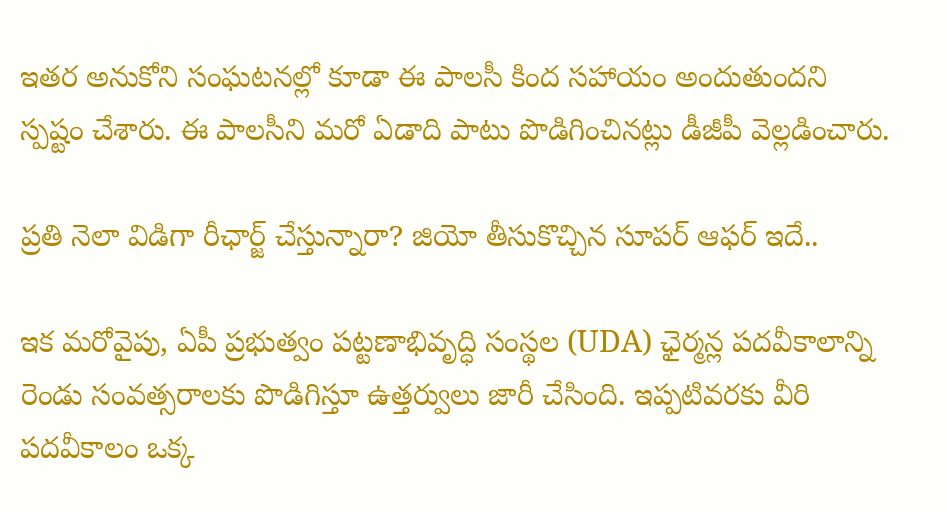ఇతర అనుకోని సంఘటనల్లో కూడా ఈ పాలసీ కింద సహాయం అందుతుందని స్పష్టం చేశారు. ఈ పాలసీని మరో ఏడాది పాటు పొడిగించినట్లు డీజీపీ వెల్లడించారు.

ప్రతి నెలా విడిగా రీఛార్జ్ చేస్తున్నారా? జియో తీసుకొచ్చిన సూపర్ ఆఫర్ ఇదే..

ఇక మరోవైపు, ఏపీ ప్రభుత్వం పట్టణాభివృద్ధి సంస్థల (UDA) ఛైర్మన్ల పదవీకాలాన్ని రెండు సంవత్సరాలకు పొడిగిస్తూ ఉత్తర్వులు జారీ చేసింది. ఇప్పటివరకు వీరి పదవీకాలం ఒక్క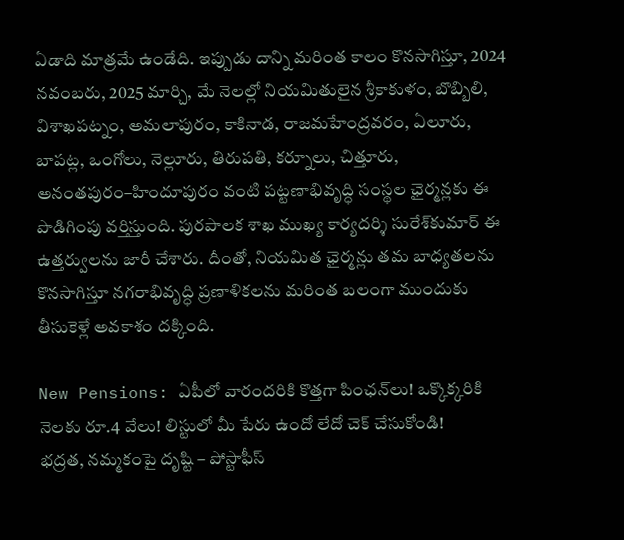ఏడాది మాత్రమే ఉండేది. ఇప్పుడు దాన్ని మరింత కాలం కొనసాగిస్తూ, 2024 నవంబరు, 2025 మార్చి, మే నెలల్లో నియమితులైన శ్రీకాకుళం, బొబ్బిలి, విశాఖపట్నం, అమలాపురం, కాకినాడ, రాజమహేంద్రవరం, ఏలూరు, బాపట్ల, ఒంగోలు, నెల్లూరు, తిరుపతి, కర్నూలు, చిత్తూరు, అనంతపురం–హిందూపురం వంటి పట్టణాభివృద్ధి సంస్థల ఛైర్మన్లకు ఈ పొడిగింపు వర్తిస్తుంది. పురపాలక శాఖ ముఖ్య కార్యదర్శి సురేశ్‌కుమార్‌ ఈ ఉత్తర్వులను జారీ చేశారు. దీంతో, నియమిత ఛైర్మన్లు తమ బాధ్యతలను కొనసాగిస్తూ నగరాభివృద్ధి ప్రణాళికలను మరింత బలంగా ముందుకు తీసుకెళ్లే అవకాశం దక్కింది.

New Pensions: ఏపీలో వారందరికి కొత్తగా పింఛన్‌లు! ఒక్కొక్కరికి నెలకు రూ.4 వేలు! లిస్టులో మీ పేరు ఉందో లేదో చెక్ చేసుకోండి!
భద్రత, నమ్మకంపై దృష్టి – పోస్టాఫీస్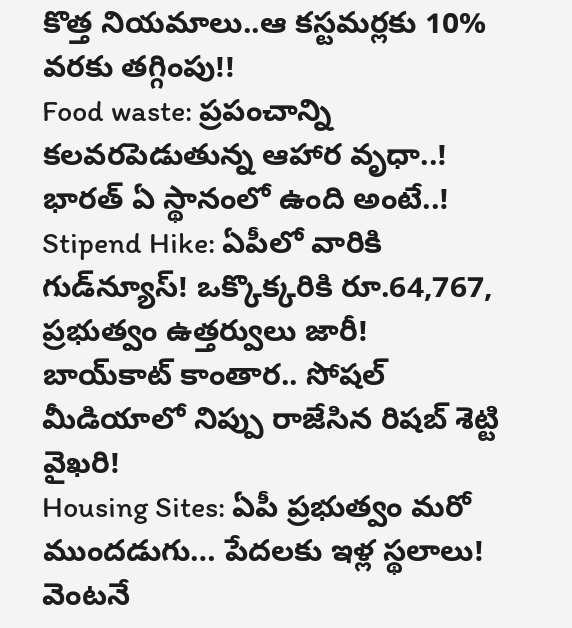కొత్త నియమాలు..ఆ కస్టమర్లకు 10% వరకు తగ్గింపు!!
Food waste: ప్రపంచాన్ని కలవరపెడుతున్న ఆహార వృధా..! భారత్ ఏ స్థానంలో ఉంది అంటే..!
Stipend Hike: ఏపీలో వారికి గుడ్‌న్యూస్! ఒక్కొక్కరికి రూ.64,767, ప్రభుత్వం ఉత్తర్వులు జారీ!
బాయ్‌కాట్ కాంతార.. సోషల్ మీడియాలో నిప్పు రాజేసిన రిషబ్ శెట్టి వైఖరి!
Housing Sites: ఏపీ ప్రభుత్వం మరో ముందడుగు… పేదలకు ఇళ్ల స్థలాలు! వెంటనే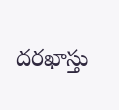దరఖాస్తు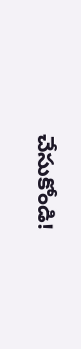చేసుకోండి!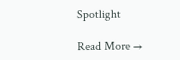Spotlight

Read More →